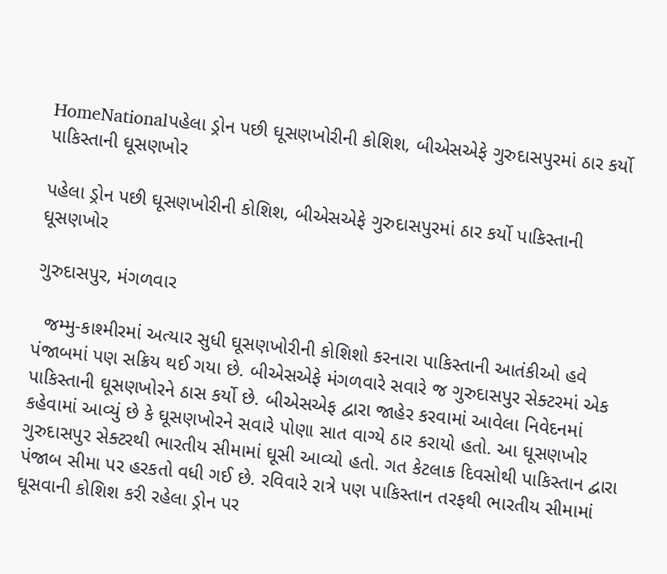HomeNationalપહેલા ડ્રોન પછી ઘૂસણખોરીની કોશિશ, બીએસએફે ગુરુદાસપુરમાં ઠાર કર્યો પાકિસ્તાની ઘૂસણખોર

પહેલા ડ્રોન પછી ઘૂસણખોરીની કોશિશ, બીએસએફે ગુરુદાસપુરમાં ઠાર કર્યો પાકિસ્તાની ઘૂસણખોર

ગુરુદાસપુર, મંગળવાર

  જમ્મુ-કાશ્મીરમાં અત્યાર સુધી ઘૂસણખોરીની કોશિશો કરનારા પાકિસ્તાની આતંકીઓ હવે પંજાબમાં પણ સક્રિય થઈ ગયા છે. બીએસએફે મંગળવારે સવારે જ ગુરુદાસપુર સેક્ટરમાં એક પાકિસ્તાની ઘૂસણખોરને ઠાસ કર્યો છે. બીએસએફ દ્વારા જાહેર કરવામાં આવેલા નિવેદનમાં કહેવામાં આવ્યું છે કે ઘૂસણખોરને સવારે પોણા સાત વાગ્યે ઠાર કરાયો હતો. આ ઘૂસણખોર ગુરુદાસપુર સેક્ટરથી ભારતીય સીમામાં ઘૂસી આવ્યો હતો. ગત કેટલાક દિવસોથી પાકિસ્તાન દ્વારા પંજાબ સીમા પર હરકતો વધી ગઈ છે. રવિવારે રાત્રે પણ પાકિસ્તાન તરફથી ભારતીય સીમામાં ઘૂસવાની કોશિશ કરી રહેલા ડ્રોન પર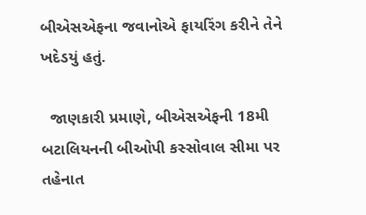બીએસએફના જવાનોએ ફાયરિંગ કરીને તેને ખદેડયું હતું.

  જાણકારી પ્રમાણે, બીએસએફની 18મી બટાલિયનની બીઓપી કસ્સોવાલ સીમા પર તહેનાત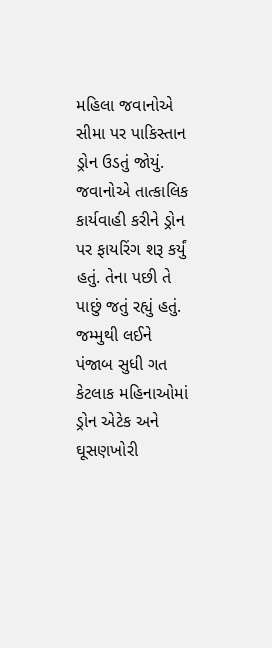મહિલા જવાનોએ સીમા પર પાકિસ્તાન ડ્રોન ઉડતું જોયું. જવાનોએ તાત્કાલિક કાર્યવાહી કરીને ડ્રોન પર ફાયરિંગ શરૂ કર્યું હતું. તેના પછી તે પાછું જતું રહ્યું હતું. જમ્મુથી લઈને પંજાબ સુધી ગત કેટલાક મહિનાઓમાં ડ્રોન એટેક અને ઘૂસણખોરી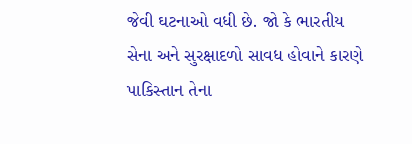જેવી ઘટનાઓ વધી છે. જો કે ભારતીય સેના અને સુરક્ષાદળો સાવધ હોવાને કારણે પાકિસ્તાન તેના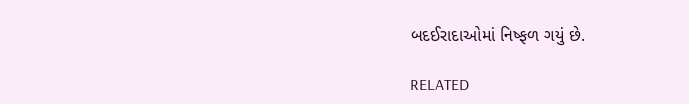બદઈરાદાઓમાં નિષ્ફળ ગયું છે.

RELATED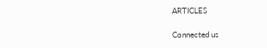ARTICLES

Connected us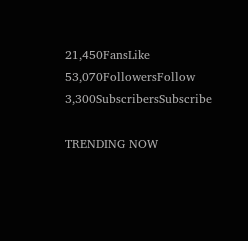21,450FansLike
53,070FollowersFollow
3,300SubscribersSubscribe

TRENDING NOW